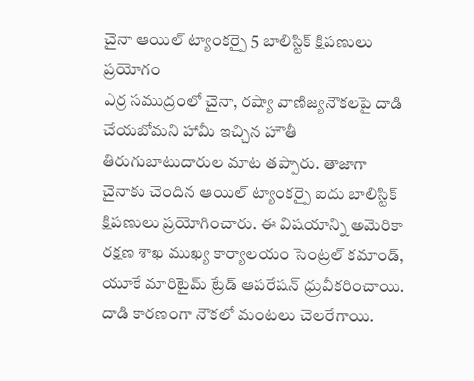చైనా ఆయిల్ ట్యాంకర్పై 5 బాలిస్టిక్ క్షిపణులు ప్రయోగం
ఎర్ర సముద్రంలో చైనా, రష్యా వాణిజ్యనౌకలపై దాడి చేయబోమని హామీ ఇచ్చిన హౌతీ తిరుగుబాటుదారుల మాట తప్పారు. తాజాగా చైనాకు చెందిన ఆయిల్ ట్యాంకర్పై ఐదు బాలిస్టిక్ క్షిపణులు ప్రయోగించారు. ఈ విషయాన్ని అమెరికా రక్షణ శాఖ ముఖ్య కార్యాలయం సెంట్రల్ కమాండ్, యూకే మారిటైమ్ ట్రేడ్ ఆపరేషన్ ధ్రువీకరించాయి. దాడి కారణంగా నౌకలో మంటలు చెలరేగాయి.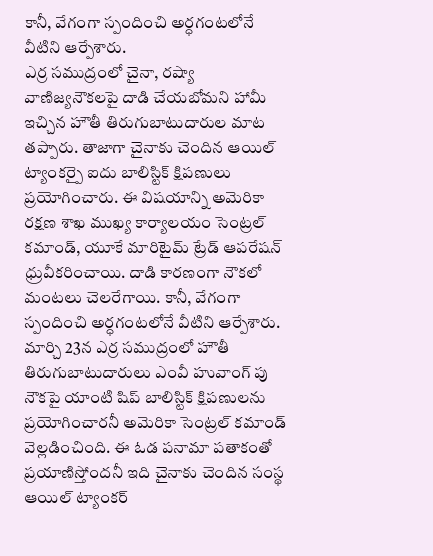కానీ, వేగంగా స్పందించి అర్ధగంటలోనే వీటిని ఆర్పేశారు.
ఎర్ర సముద్రంలో చైనా, రష్యా వాణిజ్యనౌకలపై దాడి చేయబోమని హామీ ఇచ్చిన హౌతీ తిరుగుబాటుదారుల మాట తప్పారు. తాజాగా చైనాకు చెందిన ఆయిల్ ట్యాంకర్పై ఐదు బాలిస్టిక్ క్షిపణులు ప్రయోగించారు. ఈ విషయాన్ని అమెరికా రక్షణ శాఖ ముఖ్య కార్యాలయం సెంట్రల్ కమాండ్, యూకే మారిటైమ్ ట్రేడ్ ఆపరేషన్ ధ్రువీకరించాయి. దాడి కారణంగా నౌకలో మంటలు చెలరేగాయి. కానీ, వేగంగా స్పందించి అర్ధగంటలోనే వీటిని ఆర్పేశారు. మార్చి 23న ఎర్ర సముద్రంలో హౌతీ తిరుగుబాటుదారులు ఎంవీ హువాంగ్ పు నౌకపై యాంటి షిప్ బాలిస్టిక్ క్షిపణులను ప్రయోగించారనీ అమెరికా సెంట్రల్ కమాండ్ వెల్లడించింది. ఈ ఓడ పనామా పతాకంతో ప్రయాణిస్తోందనీ ఇది చైనాకు చెందిన సంస్థ ఆయిల్ ట్యాంకర్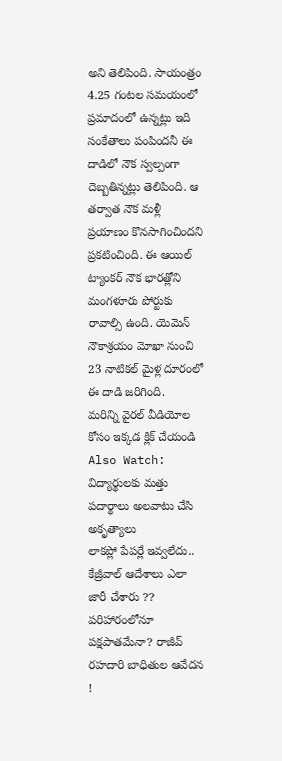అని తెలిపింది. సాయంత్రం 4.25 గంటల సమయంలో ప్రమాదంలో ఉన్నట్లు ఇది సంకేతాలు పంపిందనీ ఈ దాడిలో నౌక స్వల్పంగా దెబ్బతిన్నట్లు తెలిపింది. ఆ తర్వాత నౌక మళ్లీ ప్రయాణం కొనసాగించిందని ప్రకటించింది. ఈ ఆయిల్ ట్యాంకర్ నౌక భారత్లోని మంగళూరు పోర్టుకు రావాల్సి ఉంది. యెమెన్ నౌకాశ్రయం మోఖా నుంచి 23 నాటికల్ మైళ్ల దూరంలో ఈ దాడి జరిగింది.
మరిన్ని వైరల్ వీడియోల కోసం ఇక్కడ క్లిక్ చేయండి
Also Watch:
విద్యార్థులకు మత్తు పదార్థాలు అలవాటు చేసి అకృత్యాలు
లాకప్లో పేపర్లే ఇవ్వలేదు.. కేజ్రీవాల్ ఆదేశాలు ఎలా జారీ చేశారు ??
పరిహారంలోనూ పక్షపాతమేనా? రాజీవ్ రహదారి బాధితుల ఆవేదన !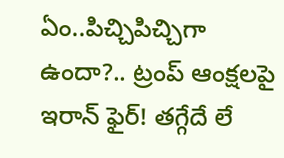ఏం..పిచ్చిపిచ్చిగా ఉందా?.. ట్రంప్ ఆంక్షలపై ఇరాన్ ఫైర్! తగ్గేదే లే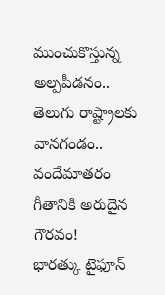ముంచుకొస్తున్న అల్పపీడనం.. తెలుగు రాష్ట్రాలకు వానగండం..
వందేమాతరం గీతానికి అరుదైన గౌరవం!
భారత్కు టైఫూన్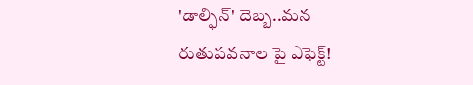'డాల్ఫిన్' దెబ్బ..మన రుతుపవనాల పై ఎఫెక్ట్!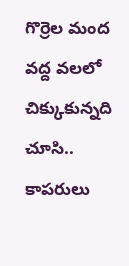గొర్రెల మంద వద్ద వలలో చిక్కుకున్నది చూసి.. కాపరులు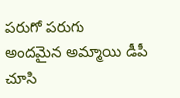పరుగో పరుగు
అందమైన అమ్మాయి డీపీ చూసి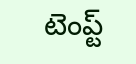టెంప్ట్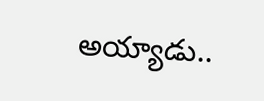అయ్యాడు..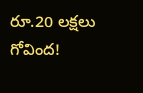రూ.20 లక్షలు గోవింద!